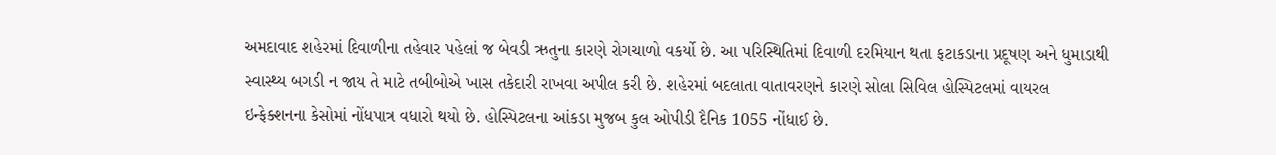અમદાવાદ શહેરમાં દિવાળીના તહેવાર પહેલાં જ બેવડી ઋતુના કારણે રોગચાળો વકર્યો છે. આ પરિસ્થિતિમાં દિવાળી દરમિયાન થતા ફટાકડાના પ્રદૂષણ અને ધુમાડાથી સ્વાસ્થ્ય બગડી ન જાય તે માટે તબીબોએ ખાસ તકેદારી રાખવા અપીલ કરી છે. શહેરમાં બદલાતા વાતાવરણને કારણે સોલા સિવિલ હોસ્પિટલમાં વાયરલ ઇન્ફેક્શનના કેસોમાં નોંધપાત્ર વધારો થયો છે. હોસ્પિટલના આંકડા મુજબ કુલ ઓપીડી દૈનિક 1055 નોંધાઈ છે.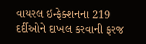વાયરલ ઇન્ફેક્શનના 219 દર્દીઓને દાખલ કરવાની ફરજ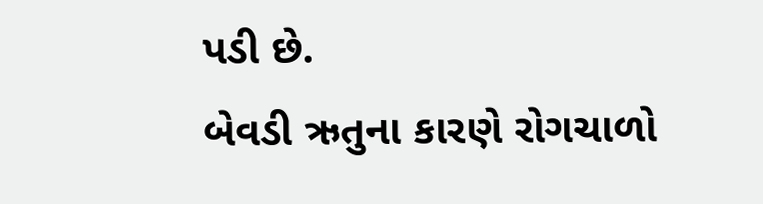પડી છે.
બેવડી ઋતુના કારણે રોગચાળો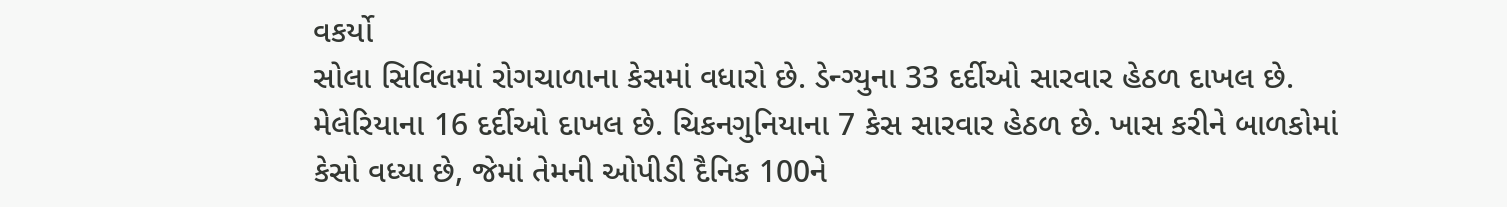વકર્યો
સોલા સિવિલમાં રોગચાળાના કેસમાં વધારો છે. ડેન્ગ્યુના 33 દર્દીઓ સારવાર હેઠળ દાખલ છે. મેલેરિયાના 16 દર્દીઓ દાખલ છે. ચિકનગુનિયાના 7 કેસ સારવાર હેઠળ છે. ખાસ કરીને બાળકોમાં કેસો વધ્યા છે, જેમાં તેમની ઓપીડી દૈનિક 100ને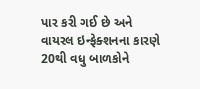પાર કરી ગઈ છે અને વાયરલ ઇન્ફેક્શનના કારણે 20થી વધુ બાળકોને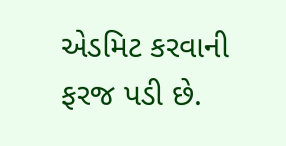એડમિટ કરવાની ફરજ પડી છે.